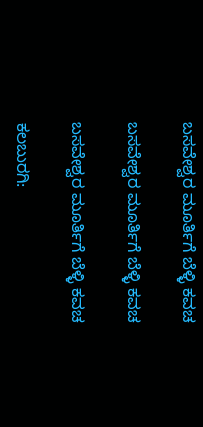ಬಸವೇಶ್ವರ ಮೂರ್ತಿಗೆ ಬೆಳ್ಳಿ ಕವಚ

ಬಸವೇಶ್ವರ ಮೂರ್ತಿಗೆ ಬೆಳ್ಳಿ ಕವಚ

ಬಸವೇಶ್ವರ ಮೂರ್ತಿಗೆ ಬೆಳ್ಳಿ ಕವಚ

ಕಲಬುರಗಿ: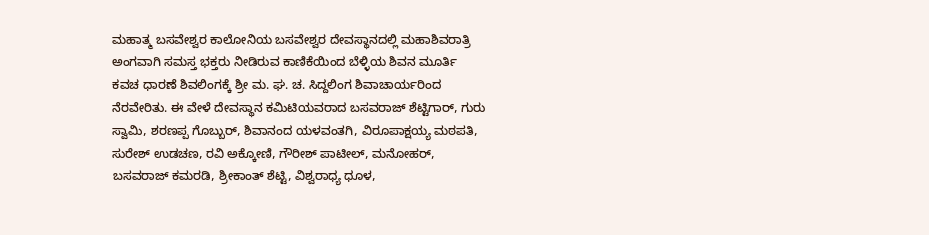ಮಹಾತ್ಮ ಬಸವೇಶ್ವರ ಕಾಲೋನಿಯ ಬಸವೇಶ್ವರ ದೇವಸ್ಥಾನದಲ್ಲಿ ಮಹಾಶಿವರಾತ್ರಿ ಅಂಗವಾಗಿ ಸಮಸ್ತ ಭಕ್ತರು ನೀಡಿರುವ ಕಾಣಿಕೆಯಿಂದ ಬೆಳ್ಳಿಯ ಶಿವನ ಮೂರ್ತಿ ಕವಚ ಧಾರಣೆ ಶಿವಲಿಂಗಕ್ಕೆ ಶ್ರೀ ಮ. ಘ. ಚ. ಸಿದ್ದಲಿಂಗ ಶಿವಾಚಾರ್ಯರಿಂದ ನೆರವೇರಿತು. ಈ ವೇಳೆ ದೇವಸ್ಥಾನ ಕಮಿಟಿಯವರಾದ ಬಸವರಾಜ್ ಶೆಟ್ಟಿಗಾರ್, ಗುರು ಸ್ವಾಮಿ, ಶರಣಪ್ಪ ಗೊಬ್ಬುರ್, ಶಿವಾನಂದ ಯಳವಂತಗಿ, ವಿರೂಪಾಕ್ಷಯ್ಯ ಮಠಪತಿ, ಸುರೇಶ್ ಉಡಚಣ, ರವಿ ಅಕ್ಕೋಣಿ, ಗೌರೀಶ್ ಪಾಟೀಲ್, ಮನೋಹರ್, ಬಸವರಾಜ್ ಕಮರಡಿ, ಶ್ರೀಕಾಂತ್ ಶೆಟ್ಟಿ, ವಿಶ್ವರಾಧ್ಯ ಧೂಳ,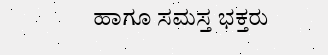ಹಾಗೂ ಸಮಸ್ತ ಭಕ್ತರು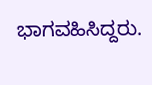ಭಾಗವಹಿಸಿದ್ದರು.